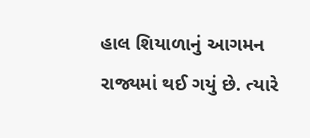હાલ શિયાળાનું આગમન રાજ્યમાં થઈ ગયું છે. ત્યારે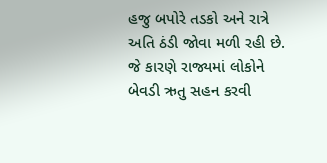હજુ બપોરે તડકો અને રાત્રે અતિ ઠંડી જોવા મળી રહી છે. જે કારણે રાજ્યમાં લોકોને બેવડી ઋતુ સહન કરવી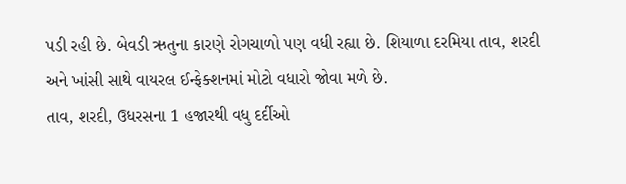પડી રહી છે. બેવડી ઋતુના કારણે રોગચાળો પણ વધી રહ્યા છે. શિયાળા દરમિયા તાવ, શરદી અને ખાંસી સાથે વાયરલ ઈન્ફેક્શનમાં મોટો વધારો જોવા મળે છે.
તાવ, શરદી, ઉધરસના 1 હજારથી વધુ દર્દીઓ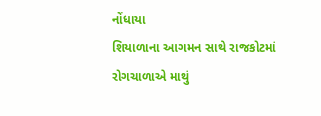નોંધાયા
શિયાળાના આગમન સાથે રાજકોટમાં રોગચાળાએ માથું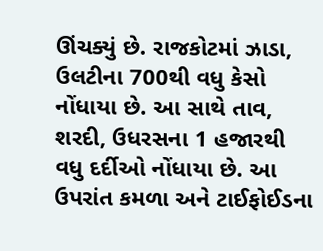ઊંચક્યું છે. રાજકોટમાં ઝાડા, ઉલટીના 700થી વધુ કેસો નોંધાયા છે. આ સાથે તાવ, શરદી, ઉધરસના 1 હજારથી વધુ દર્દીઓ નોંધાયા છે. આ ઉપરાંત કમળા અને ટાઈફોઈડના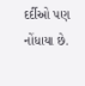દર્દીઓ પણ નોંધાયા છે.